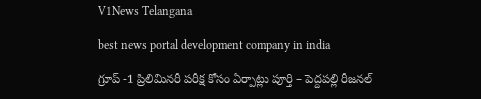V1News Telangana

best news portal development company in india

గ్రూప్ -1 ప్రిలిమినరీ పరీక్ష కోసం ఏర్పాట్లు పూర్తి – పెద్దపల్లి రీజనల్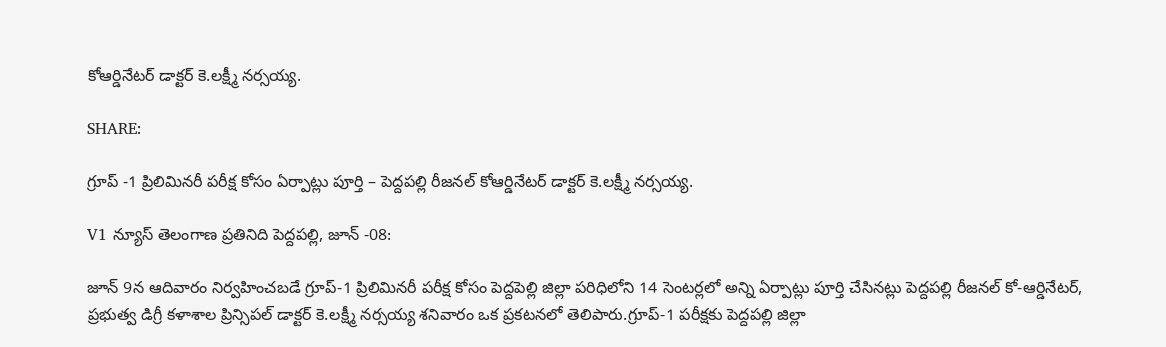కోఆర్డినేటర్ డాక్టర్ కె.లక్ష్మీ నర్సయ్య.

SHARE:

గ్రూప్ -1 ప్రిలిమినరీ పరీక్ష కోసం ఏర్పాట్లు పూర్తి – పెద్దపల్లి రీజనల్ కోఆర్డినేటర్ డాక్టర్ కె.లక్ష్మీ నర్సయ్య.

V1 న్యూస్ తెలంగాణ ప్రతినిది పెద్దపల్లి, జూన్ -08:

జూన్ 9న ఆదివారం నిర్వహించబడే గ్రూప్-1 ప్రిలిమినరీ పరీక్ష కోసం పెద్దపెల్లి జిల్లా పరిధిలోని 14 సెంటర్లలో అన్ని ఏర్పాట్లు పూర్తి చేసినట్లు పెద్దపల్లి రీజనల్ కో-ఆర్డినేటర్, ప్రభుత్వ డిగ్రీ కళాశాల ప్రిన్సిపల్ డాక్టర్ కె.లక్ష్మీ నర్సయ్య శనివారం ఒక ప్రకటనలో తెలిపారు.గ్రూప్-1 పరీక్షకు పెద్దపల్లి జిల్లా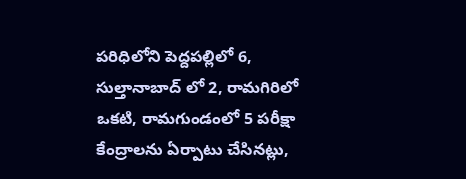పరిధిలోని పెద్దపల్లిలో 6, సుల్తానాబాద్ లో 2, రామగిరిలో ఒకటి, రామగుండంలో 5 పరీక్షా కేంద్రాలను ఏర్పాటు చేసినట్లు,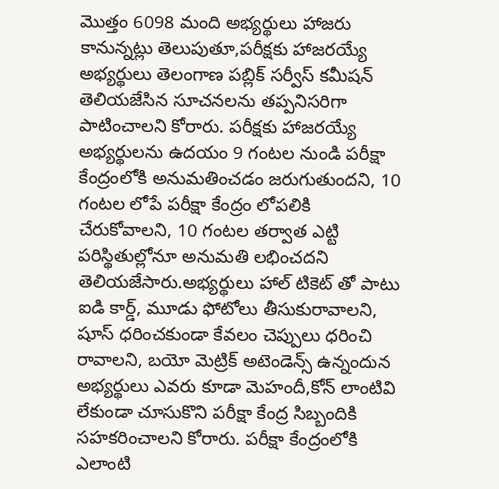మొత్తం 6098 మంది అభ్యర్థులు హాజరు కానున్నట్లు తెలుపుతూ,పరీక్షకు హాజరయ్యే అభ్యర్థులు తెలంగాణ పబ్లిక్ సర్వీస్ కమీషన్ తెలియజేసిన సూచనలను తప్పనిసరిగా పాటించాలని కోరారు. పరీక్షకు హాజరయ్యే అభ్యర్థులను ఉదయం 9 గంటల నుండి పరీక్షా కేంద్రంలోకి అనుమతించడం జరుగుతుందని, 10 గంటల లోపే పరీక్షా కేంద్రం లోపలికి చేరుకోవాలని, 10 గంటల తర్వాత ఎట్టి పరిస్థితుల్లోనూ అనుమతి లభించదని తెలియజేసారు.అభ్యర్థులు హాల్ టికెట్ తో పాటు ఐడి కార్డ్, మూడు ఫోటోలు తీసుకురావాలని, షూస్ ధరించకుండా కేవలం చెప్పులు ధరించి రావాలని, బయో మెట్రిక్ అటెండెన్స్ ఉన్నందున అభ్యర్థులు ఎవరు కూడా మెహందీ,కోన్ లాంటివి లేకుండా చూసుకొని పరీక్షా కేంద్ర సిబ్బందికి సహకరించాలని కోరారు. పరీక్షా కేంద్రంలోకి ఎలాంటి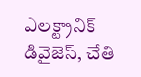ఎలక్ట్రానిక్ డివైజెస్, చేతి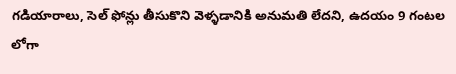గడియారాలు, సెల్ ఫోన్లు తీసుకొని వెళ్ళడానికి అనుమతి లేదని, ఉదయం 9 గంటల లోగా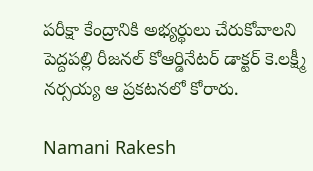పరీక్షా కేంద్రానికి అభ్యర్థులు చేరుకోవాలని పెద్దపల్లి రీజనల్ కోఆర్డినేటర్ డాక్టర్ కె.లక్ష్మీ నర్సయ్య ఆ ప్రకటనలో కోరారు.

Namani Rakesh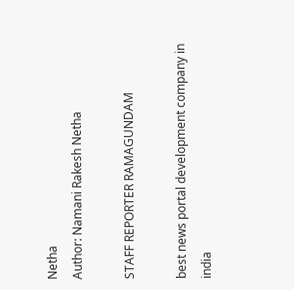Netha
Author: Namani Rakesh Netha

STAFF REPORTER RAMAGUNDAM

best news portal development company in india